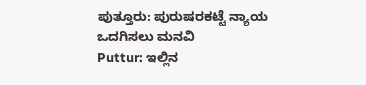ಪುತ್ತೂರು: ಪುರುಷರಕಟ್ಟೆ ನ್ಯಾಯ ಒದಗಿಸಲು ಮನವಿ
Puttur: ಇಲ್ಲಿನ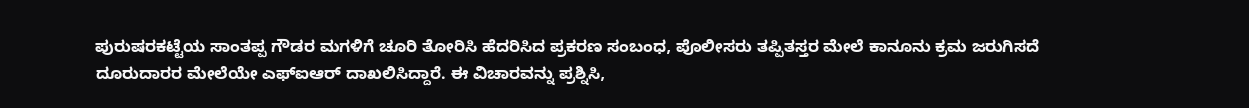ಪುರುಷರಕಟ್ಟೆಯ ಸಾಂತಪ್ಪ ಗೌಡರ ಮಗಳಿಗೆ ಚೂರಿ ತೋರಿಸಿ ಹೆದರಿಸಿದ ಪ್ರಕರಣ ಸಂಬಂಧ, ಪೊಲೀಸರು ತಪ್ಪಿತಸ್ತರ ಮೇಲೆ ಕಾನೂನು ಕ್ರಮ ಜರುಗಿಸದೆ ದೂರುದಾರರ ಮೇಲೆಯೇ ಎಫ್ಐಆರ್ ದಾಖಲಿಸಿದ್ದಾರೆ. ಈ ವಿಚಾರವನ್ನು ಪ್ರಶ್ನಿಸಿ,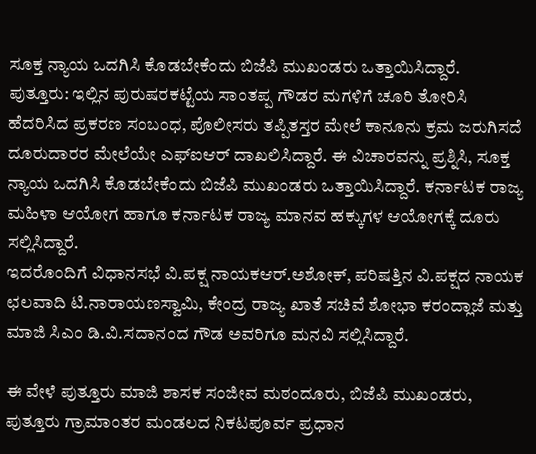ಸೂಕ್ತ ನ್ಯಾಯ ಒದಗಿಸಿ ಕೊಡಬೇಕೆಂದು ಬಿಜೆಪಿ ಮುಖಂಡರು ಒತ್ತಾಯಿಸಿದ್ದಾರೆ.
ಪುತ್ತೂರು: ಇಲ್ಲಿನ ಪುರುಷರಕಟ್ಟೆಯ ಸಾಂತಪ್ಪ ಗೌಡರ ಮಗಳಿಗೆ ಚೂರಿ ತೋರಿಸಿ ಹೆದರಿಸಿದ ಪ್ರಕರಣ ಸಂಬಂಧ, ಪೊಲೀಸರು ತಪ್ಪಿತಸ್ತರ ಮೇಲೆ ಕಾನೂನು ಕ್ರಮ ಜರುಗಿಸದೆ ದೂರುದಾರರ ಮೇಲೆಯೇ ಎಫ್ಐಆರ್ ದಾಖಲಿಸಿದ್ದಾರೆ. ಈ ವಿಚಾರವನ್ನು ಪ್ರಶ್ನಿಸಿ, ಸೂಕ್ತ ನ್ಯಾಯ ಒದಗಿಸಿ ಕೊಡಬೇಕೆಂದು ಬಿಜೆಪಿ ಮುಖಂಡರು ಒತ್ತಾಯಿಸಿದ್ದಾರೆ. ಕರ್ನಾಟಕ ರಾಜ್ಯ ಮಹಿಳಾ ಆಯೋಗ ಹಾಗೂ ಕರ್ನಾಟಕ ರಾಜ್ಯ ಮಾನವ ಹಕ್ಕುಗಳ ಆಯೋಗಕ್ಕೆ ದೂರು ಸಲ್ಲಿಸಿದ್ದಾರೆ.
ಇದರೊಂದಿಗೆ ವಿಧಾನಸಭೆ ವಿ.ಪಕ್ಷ ನಾಯಕಆರ್.ಅಶೋಕ್, ಪರಿಷತ್ತಿನ ವಿ.ಪಕ್ಷದ ನಾಯಕ ಛಲವಾದಿ ಟಿ.ನಾರಾಯಣಸ್ವಾಮಿ, ಕೇಂದ್ರ ರಾಜ್ಯ ಖಾತೆ ಸಚಿವೆ ಶೋಭಾ ಕರಂದ್ಲಾಜೆ ಮತ್ತು ಮಾಜಿ ಸಿಎಂ ಡಿ.ವಿ.ಸದಾನಂದ ಗೌಡ ಅವರಿಗೂ ಮನವಿ ಸಲ್ಲಿಸಿದ್ದಾರೆ.

ಈ ವೇಳೆ ಪುತ್ತೂರು ಮಾಜಿ ಶಾಸಕ ಸಂಜೀವ ಮಠಂದೂರು, ಬಿಜೆಪಿ ಮುಖಂಡರು, ಪುತ್ತೂರು ಗ್ರಾಮಾಂತರ ಮಂಡಲದ ನಿಕಟಪೂರ್ವ ಪ್ರಧಾನ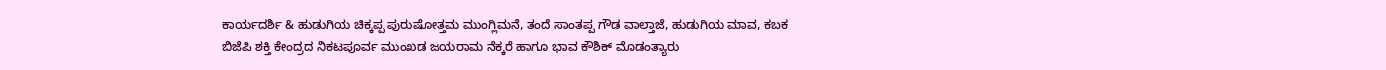ಕಾರ್ಯದರ್ಶಿ & ಹುಡುಗಿಯ ಚಿಕ್ಕಪ್ಪ ಪುರುಷೋತ್ತಮ ಮುಂಗ್ಲಿಮನೆ, ತಂದೆ ಸಾಂತಪ್ಪ ಗೌಡ ವಾಲ್ತಾಜೆ, ಹುಡುಗಿಯ ಮಾವ, ಕಬಕ ಬಿಜೆಪಿ ಶಕ್ತಿ ಕೇಂದ್ರದ ನಿಕಟಪೂರ್ವ ಮುಂಖಡ ಜಯರಾಮ ನೆಕ್ಕರೆ ಹಾಗೂ ಭಾವ ಕೌಶಿಕ್ ಮೊಡಂತ್ಯಾರು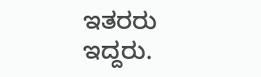ಇತರರು ಇದ್ದರು.